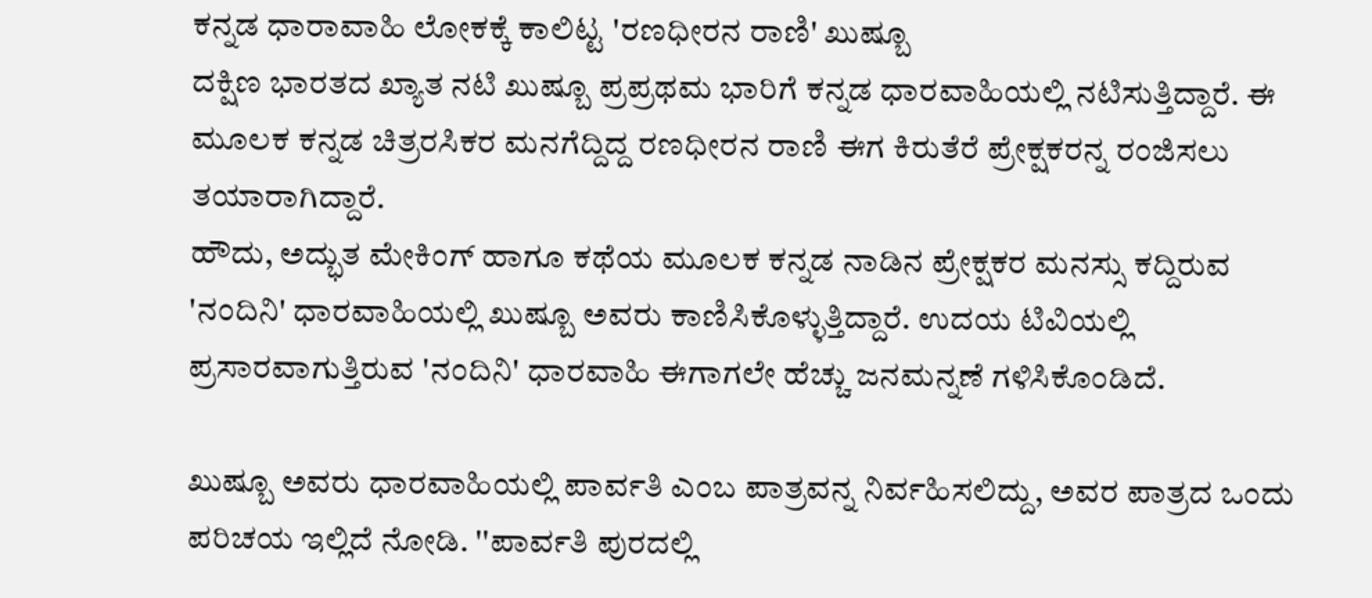ಕನ್ನಡ ಧಾರಾವಾಹಿ ಲೋಕಕ್ಕೆ ಕಾಲಿಟ್ಟ 'ರಣಧೀರನ ರಾಣಿ' ಖುಷ್ಬೂ
ದಕ್ಷಿಣ ಭಾರತದ ಖ್ಯಾತ ನಟಿ ಖುಷ್ಬೂ ಪ್ರಪ್ರಥಮ ಭಾರಿಗೆ ಕನ್ನಡ ಧಾರವಾಹಿಯಲ್ಲಿ ನಟಿಸುತ್ತಿದ್ದಾರೆ. ಈ ಮೂಲಕ ಕನ್ನಡ ಚಿತ್ರರಸಿಕರ ಮನಗೆದ್ದಿದ್ದ ರಣಧೀರನ ರಾಣಿ ಈಗ ಕಿರುತೆರೆ ಪ್ರೇಕ್ಷಕರನ್ನ ರಂಜಿಸಲು ತಯಾರಾಗಿದ್ದಾರೆ.
ಹೌದು, ಅದ್ಭುತ ಮೇಕಿಂಗ್ ಹಾಗೂ ಕಥೆಯ ಮೂಲಕ ಕನ್ನಡ ನಾಡಿನ ಪ್ರೇಕ್ಷಕರ ಮನಸ್ಸು ಕದ್ದಿರುವ 'ನಂದಿನಿ' ಧಾರವಾಹಿಯಲ್ಲಿ ಖುಷ್ಬೂ ಅವರು ಕಾಣಿಸಿಕೊಳ್ಳುತ್ತಿದ್ದಾರೆ. ಉದಯ ಟಿವಿಯಲ್ಲಿ ಪ್ರಸಾರವಾಗುತ್ತಿರುವ 'ನಂದಿನಿ' ಧಾರವಾಹಿ ಈಗಾಗಲೇ ಹೆಚ್ಚು ಜನಮನ್ನಣೆ ಗಳಿಸಿಕೊಂಡಿದೆ.

ಖುಷ್ಬೂ ಅವರು ಧಾರವಾಹಿಯಲ್ಲಿ ಪಾರ್ವತಿ ಎಂಬ ಪಾತ್ರವನ್ನ ನಿರ್ವಹಿಸಲಿದ್ದು, ಅವರ ಪಾತ್ರದ ಒಂದು ಪರಿಚಯ ಇಲ್ಲಿದೆ ನೋಡಿ. ''ಪಾರ್ವತಿ ಪುರದಲ್ಲಿ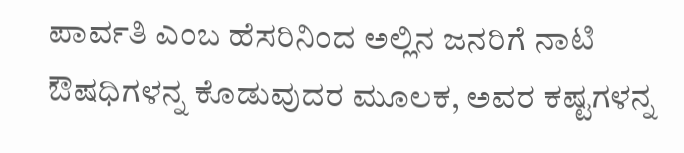ಪಾರ್ವತಿ ಎಂಬ ಹೆಸರಿನಿಂದ ಅಲ್ಲಿನ ಜನರಿಗೆ ನಾಟಿ ಔಷಧಿಗಳನ್ನ ಕೊಡುವುದರ ಮೂಲಕ, ಅವರ ಕಷ್ಟಗಳನ್ನ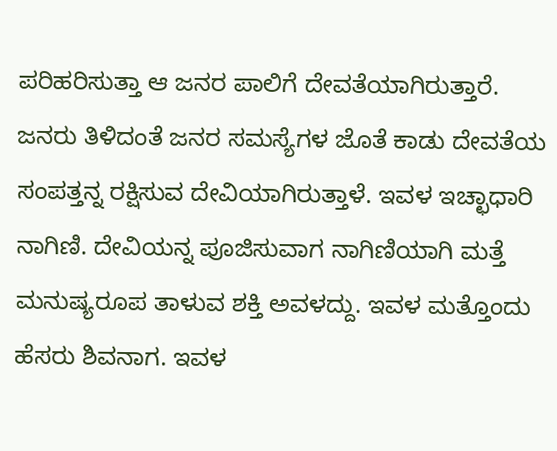ಪರಿಹರಿಸುತ್ತಾ ಆ ಜನರ ಪಾಲಿಗೆ ದೇವತೆಯಾಗಿರುತ್ತಾರೆ. ಜನರು ತಿಳಿದಂತೆ ಜನರ ಸಮಸ್ಯೆಗಳ ಜೊತೆ ಕಾಡು ದೇವತೆಯ ಸಂಪತ್ತನ್ನ ರಕ್ಷಿಸುವ ದೇವಿಯಾಗಿರುತ್ತಾಳೆ. ಇವಳ ಇಚ್ಛಾಧಾರಿ ನಾಗಿಣಿ. ದೇವಿಯನ್ನ ಪೂಜಿಸುವಾಗ ನಾಗಿಣಿಯಾಗಿ ಮತ್ತೆ ಮನುಷ್ಯರೂಪ ತಾಳುವ ಶಕ್ತಿ ಅವಳದ್ದು. ಇವಳ ಮತ್ತೊಂದು ಹೆಸರು ಶಿವನಾಗ. ಇವಳ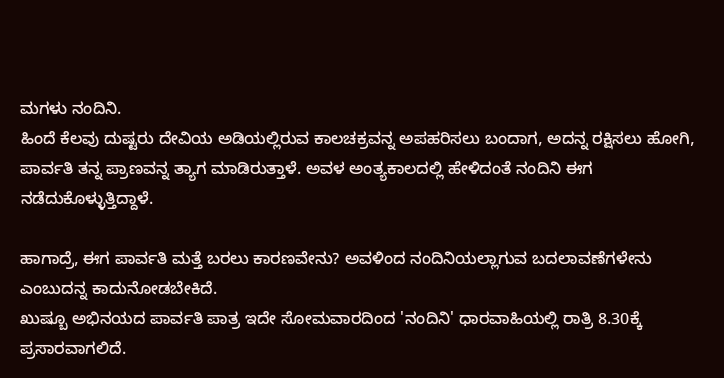ಮಗಳು ನಂದಿನಿ.
ಹಿಂದೆ ಕೆಲವು ದುಷ್ಟರು ದೇವಿಯ ಅಡಿಯಲ್ಲಿರುವ ಕಾಲಚಕ್ರವನ್ನ ಅಪಹರಿಸಲು ಬಂದಾಗ, ಅದನ್ನ ರಕ್ಷಿಸಲು ಹೋಗಿ, ಪಾರ್ವತಿ ತನ್ನ ಪ್ರಾಣವನ್ನ ತ್ಯಾಗ ಮಾಡಿರುತ್ತಾಳೆ. ಅವಳ ಅಂತ್ಯಕಾಲದಲ್ಲಿ ಹೇಳಿದಂತೆ ನಂದಿನಿ ಈಗ ನಡೆದುಕೊಳ್ಳುತ್ತಿದ್ದಾಳೆ.

ಹಾಗಾದ್ರೆ, ಈಗ ಪಾರ್ವತಿ ಮತ್ತೆ ಬರಲು ಕಾರಣವೇನು? ಅವಳಿಂದ ನಂದಿನಿಯಲ್ಲಾಗುವ ಬದಲಾವಣೆಗಳೇನು ಎಂಬುದನ್ನ ಕಾದುನೋಡಬೇಕಿದೆ.
ಖುಷ್ಬೂ ಅಭಿನಯದ ಪಾರ್ವತಿ ಪಾತ್ರ ಇದೇ ಸೋಮವಾರದಿಂದ 'ನಂದಿನಿ' ಧಾರವಾಹಿಯಲ್ಲಿ ರಾತ್ರಿ 8.30ಕ್ಕೆ ಪ್ರಸಾರವಾಗಲಿದೆ.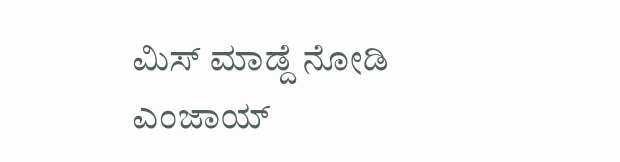ಮಿಸ್ ಮಾಡ್ದೆ ನೋಡಿ ಎಂಜಾಯ್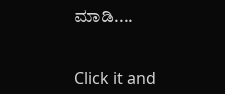ಮಾಡಿ....


Click it and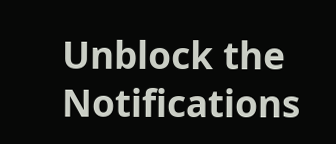Unblock the Notifications